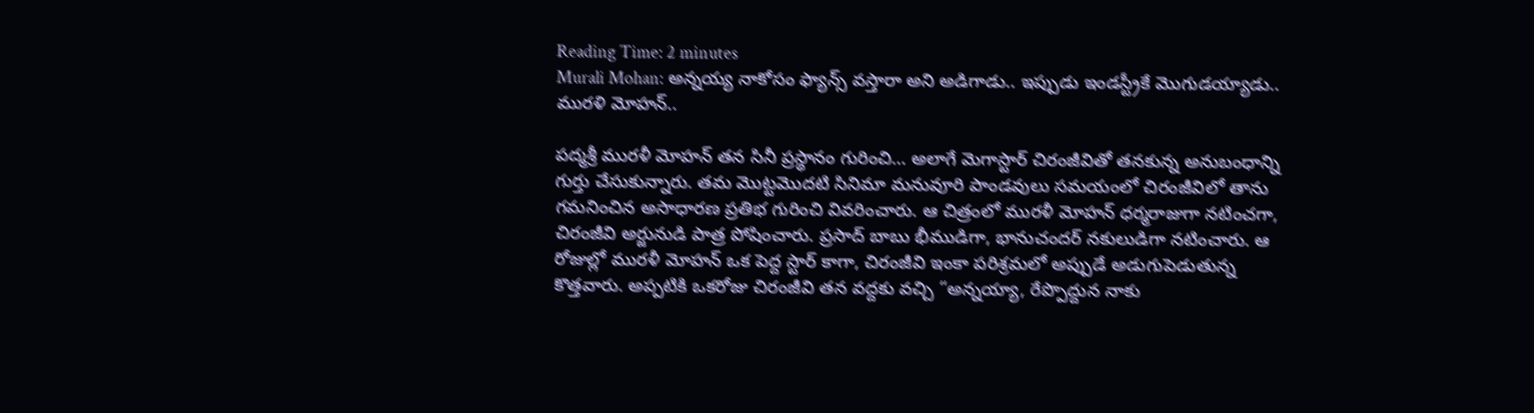Reading Time: 2 minutes
Murali Mohan: అన్నయ్య నాకోసం ఫ్యాన్స్ వస్తారా అని అడిగాడు.. ఇప్పుడు ఇండస్ట్రీకే మొగుడయ్యాడు.. మురళి మోహన్..

పద్మశ్రీ మురళీ మోహన్ తన సినీ ప్రస్థానం గురించి… అలాగే మెగాస్టార్ చిరంజీవితో తనకున్న అనుబంధాన్ని గుర్తు చేసుకున్నారు. తమ మొట్టమొదటి సినిమా మనువూరి పాండవులు సమయంలో చిరంజీవిలో తాను గమనించిన అసాధారణ ప్రతిభ గురించి వివరించారు. ఆ చిత్రంలో మురళీ మోహన్ ధర్మరాజుగా నటించగా, చిరంజీవి అర్జునుడి పాత్ర పోషించారు. ప్రసాద్ బాబు భీముడిగా, భానుచందర్ నకులుడిగా నటించారు. ఆ రోజుల్లో మురళీ మోహన్ ఒక పెద్ద స్టార్ కాగా, చిరంజీవి ఇంకా పరిశ్రమలో అప్పుడే అడుగుపెడుతున్న కొత్తవారు. అప్పటికి ఒకరోజు చిరంజీవి తన వద్దకు వచ్చి “అన్నయ్యా, రేప్పొద్దున నాకు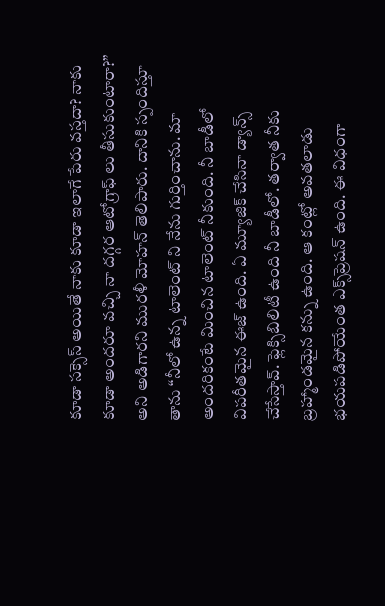కూడా సక్సెస్ అయితే నాకు కూడా ఇలాగే పేరు వస్తదా? నాకు కూడా అందరూ వచ్చి నా దగ్గర ఆటోగ్రాఫ్ లు తీసుకుంటారా?” అని అడిగారని మురళీ మోహన్ తెలిపారు. దానికి స్పందిస్తూ తాను “నీలో ఉన్న టాలెంట్ ని నేను గుర్తించాను. మా అందరికంటే మించిన టాలెంట్ నీకుంది. నీ బాడీలో విపరీతమైన ఈజ్ ఉంది. ఏ మ్యూజిక్ చేసినా డ్యాన్స్ చేసేస్తావ్. ఫ్లెక్సిబిలిటీ ఉంది నీ బాడీలో. తర్వాత నీకు బ్రహ్మాండమైన కన్ను ఉంది. ఆ కంట్లో అవతలాడు భయపడిపోయేంత ఎక్స్‌ప్రెషన్ ఉంది. ఈ విధంగా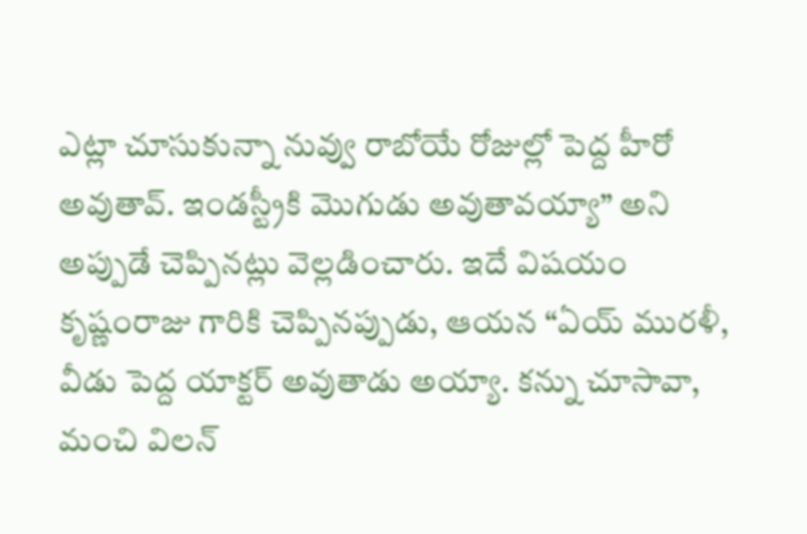ఎట్లా చూసుకున్నా నువ్వు రాబోయే రోజుల్లో పెద్ద హీరో అవుతావ్. ఇండస్ట్రీకి మొగుడు అవుతావయ్యా” అని అప్పుడే చెప్పినట్లు వెల్లడించారు. ఇదే విషయం కృష్ణంరాజు గారికి చెప్పినప్పుడు, ఆయన “ఏయ్ మురళీ, వీడు పెద్ద యాక్టర్ అవుతాడు అయ్యా. కన్ను చూసావా, మంచి విలన్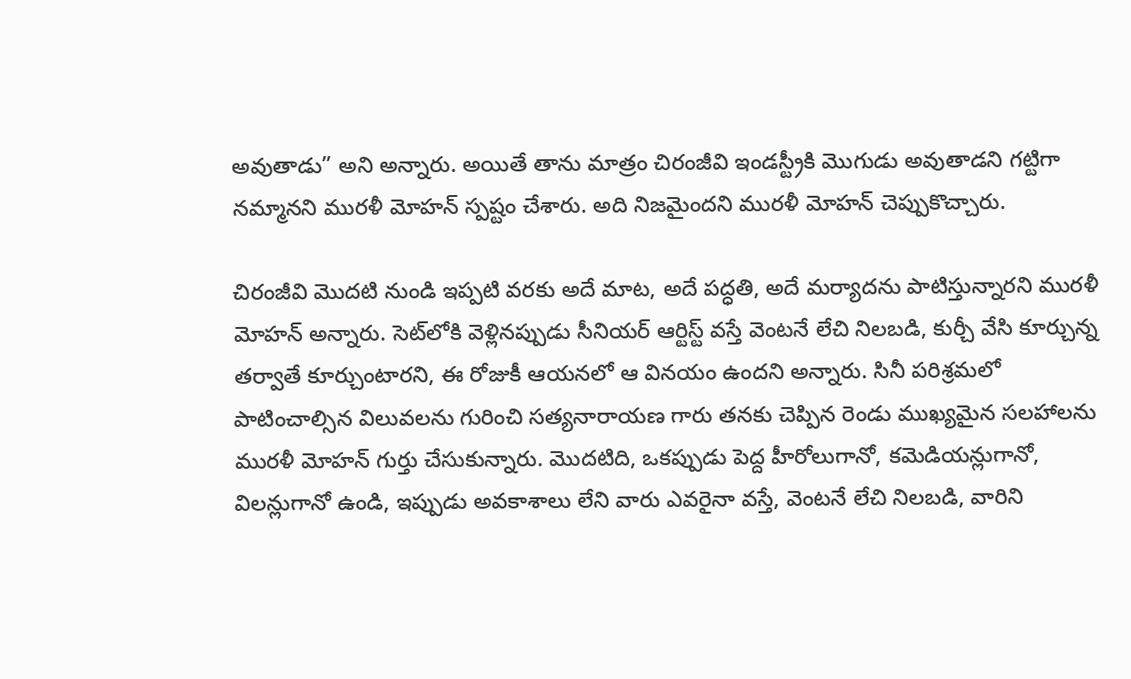అవుతాడు” అని అన్నారు. అయితే తాను మాత్రం చిరంజీవి ఇండస్ట్రీకి మొగుడు అవుతాడని గట్టిగా నమ్మానని మురళీ మోహన్ స్పష్టం చేశారు. అది నిజమైందని మురళీ మోహన్ చెప్పుకొచ్చారు.

చిరంజీవి మొదటి నుండి ఇప్పటి వరకు అదే మాట, అదే పద్ధతి, అదే మర్యాదను పాటిస్తున్నారని మురళీ మోహన్ అన్నారు. సెట్‌లోకి వెళ్లినప్పుడు సీనియర్ ఆర్టిస్ట్ వస్తే వెంటనే లేచి నిలబడి, కుర్చీ వేసి కూర్చున్న తర్వాతే కూర్చుంటారని, ఈ రోజుకీ ఆయనలో ఆ వినయం ఉందని అన్నారు. సినీ పరిశ్రమలో పాటించాల్సిన విలువలను గురించి సత్యనారాయణ గారు తనకు చెప్పిన రెండు ముఖ్యమైన సలహాలను మురళీ మోహన్ గుర్తు చేసుకున్నారు. మొదటిది, ఒకప్పుడు పెద్ద హీరోలుగానో, కమెడియన్లుగానో, విలన్లుగానో ఉండి, ఇప్పుడు అవకాశాలు లేని వారు ఎవరైనా వస్తే, వెంటనే లేచి నిలబడి, వారిని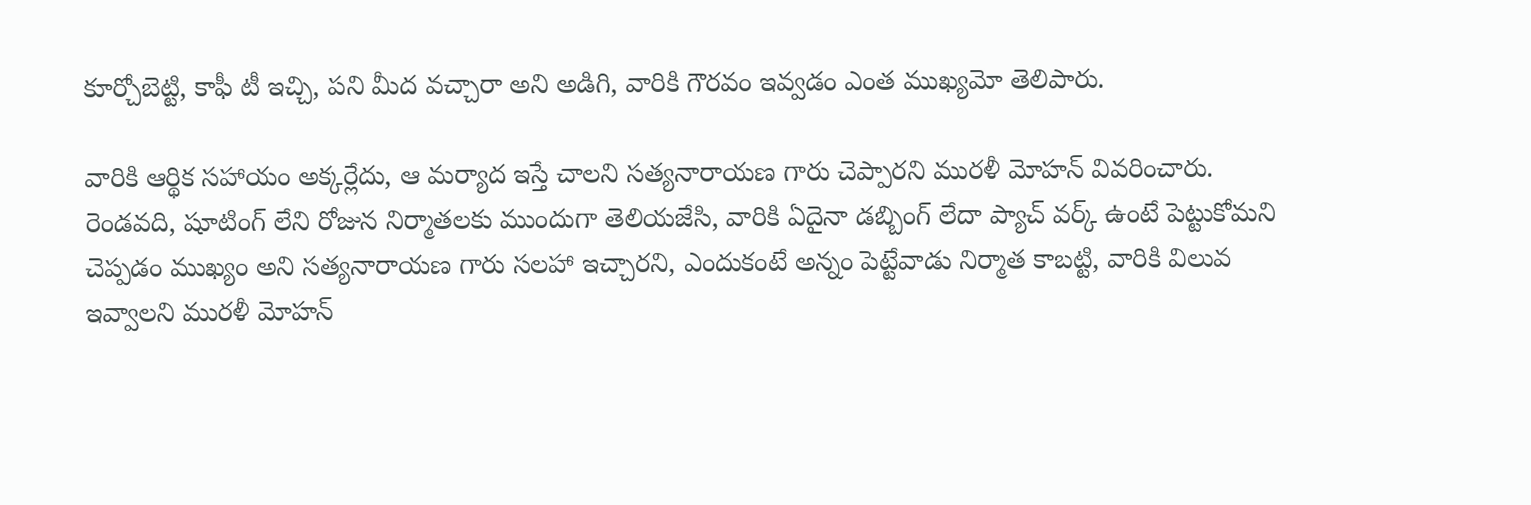కూర్చోబెట్టి, కాఫీ టీ ఇచ్చి, పని మీద వచ్చారా అని అడిగి, వారికి గౌరవం ఇవ్వడం ఎంత ముఖ్యమో తెలిపారు.

వారికి ఆర్థిక సహాయం అక్కర్లేదు, ఆ మర్యాద ఇస్తే చాలని సత్యనారాయణ గారు చెప్పారని మురళీ మోహన్ వివరించారు. రెండవది, షూటింగ్ లేని రోజున నిర్మాతలకు ముందుగా తెలియజేసి, వారికి ఏదైనా డబ్బింగ్ లేదా ప్యాచ్ వర్క్ ఉంటే పెట్టుకోమని చెప్పడం ముఖ్యం అని సత్యనారాయణ గారు సలహా ఇచ్చారని, ఎందుకంటే అన్నం పెట్టేవాడు నిర్మాత కాబట్టి, వారికి విలువ ఇవ్వాలని మురళీ మోహన్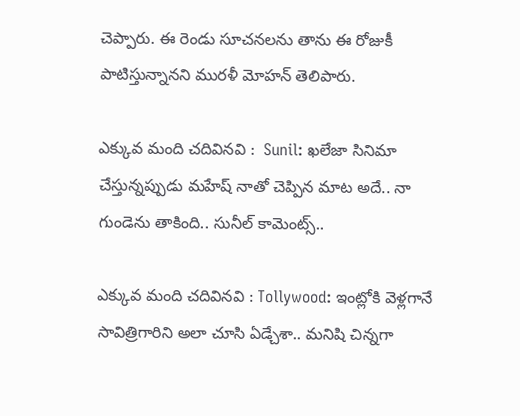చెప్పారు. ఈ రెండు సూచనలను తాను ఈ రోజుకీ పాటిస్తున్నానని మురళీ మోహన్ తెలిపారు.

ఎక్కువ మంది చదివినవి :  Sunil: ఖలేజా సినిమా చేస్తున్నప్పుడు మహేష్ నాతో చెప్పిన మాట అదే.. నా గుండెను తాకింది.. సునీల్ కామెంట్స్..

ఎక్కువ మంది చదివినవి : Tollywood: ఇంట్లోకి వెళ్లగానే సావిత్రిగారిని అలా చూసి ఏడ్చేశా.. మనిషి చిన్నగా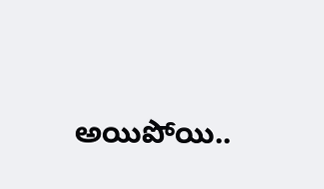అయిపోయి..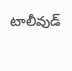టాలీవుడ్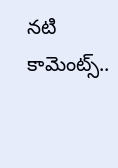నటి కామెంట్స్..